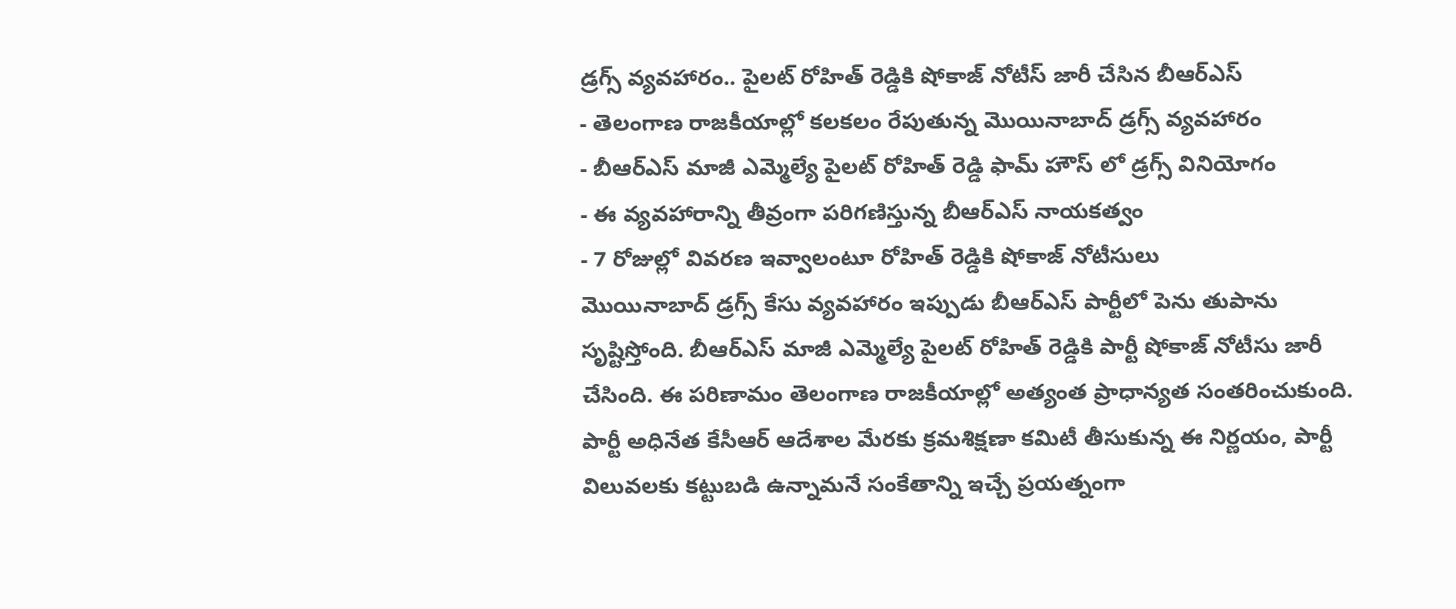డ్రగ్స్ వ్యవహారం.. పైలట్ రోహిత్ రెడ్డికి షోకాజ్ నోటీస్ జారీ చేసిన బీఆర్ఎస్
- తెలంగాణ రాజకీయాల్లో కలకలం రేపుతున్న మొయినాబాద్ డ్రగ్స్ వ్యవహారం
- బీఆర్ఎస్ మాజీ ఎమ్మెల్యే పైలట్ రోహిత్ రెడ్డి ఫామ్ హౌస్ లో డ్రగ్స్ వినియోగం
- ఈ వ్యవహారాన్ని తీవ్రంగా పరిగణిస్తున్న బీఆర్ఎస్ నాయకత్వం
- 7 రోజుల్లో వివరణ ఇవ్వాలంటూ రోహిత్ రెడ్డికి షోకాజ్ నోటీసులు
మొయినాబాద్ డ్రగ్స్ కేసు వ్యవహారం ఇప్పుడు బీఆర్ఎస్ పార్టీలో పెను తుపాను సృష్టిస్తోంది. బీఆర్ఎస్ మాజీ ఎమ్మెల్యే పైలట్ రోహిత్ రెడ్డికి పార్టీ షోకాజ్ నోటీసు జారీ చేసింది. ఈ పరిణామం తెలంగాణ రాజకీయాల్లో అత్యంత ప్రాధాన్యత సంతరించుకుంది. పార్టీ అధినేత కేసీఆర్ ఆదేశాల మేరకు క్రమశిక్షణా కమిటీ తీసుకున్న ఈ నిర్ణయం, పార్టీ విలువలకు కట్టుబడి ఉన్నామనే సంకేతాన్ని ఇచ్చే ప్రయత్నంగా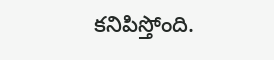కనిపిస్తోంది.